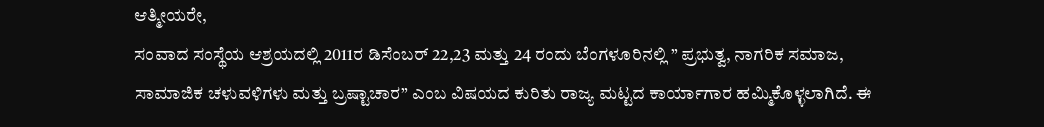ಆತ್ಮೀಯರೇ,
ಸಂವಾದ ಸಂಸ್ಥೆಯ ಆಶ್ರಯದಲ್ಲಿ 2011ರ ಡಿಸೆಂಬರ್ 22,23 ಮತ್ತು 24 ರಂದು ಬೆಂಗಳೂರಿನಲ್ಲಿ ” ಪ್ರಭುತ್ವ, ನಾಗರಿಕ ಸಮಾಜ, ಸಾಮಾಜಿಕ ಚಳುವಳಿಗಳು ಮತ್ತು ಬ್ರಷ್ಟಾಚಾರ” ಎಂಬ ವಿಷಯದ ಕುರಿತು ರಾಜ್ಯ ಮಟ್ಟದ ಕಾರ್ಯಾಗಾರ ಹಮ್ಮಿಕೊಳ್ಳಲಾಗಿದೆ. ಈ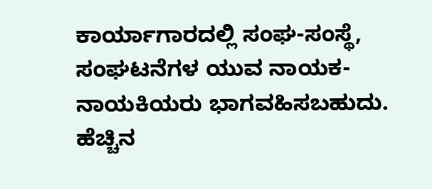ಕಾರ್ಯಾಗಾರದಲ್ಲಿ ಸಂಘ-ಸಂಸ್ಥೆ, ಸಂಘಟನೆಗಳ ಯುವ ನಾಯಕ-ನಾಯಕಿಯರು ಭಾಗವಹಿಸಬಹುದು. ಹೆಚ್ಚಿನ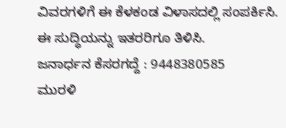ವಿವರಗಳಿಗೆ ಈ ಕೆಳಕಂಡ ವಿಳಾಸದಲ್ಲಿ ಸಂಪರ್ಕಿಸಿ. ಈ ಸುದ್ಧಿಯನ್ನು ಇತರರಿಗೂ ತಿಳಿಸಿ.
ಜನಾರ್ಧನ ಕೆಸರಗದ್ದೆ : 9448380585
ಮುರಳಿ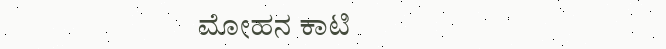ಮೋಹನ ಕಾಟಿ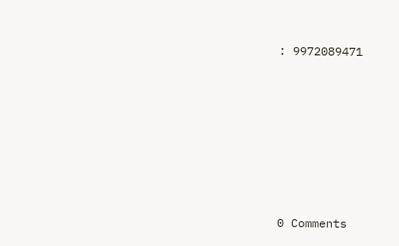: 9972089471







0 Comments